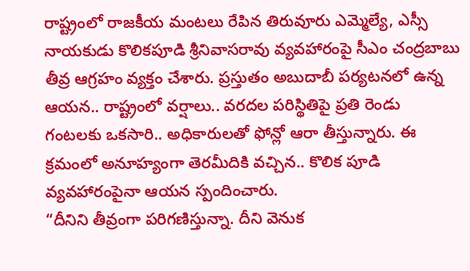రాష్ట్రంలో రాజకీయ మంటలు రేపిన తిరువూరు ఎమ్మెల్యే, ఎస్సీ నాయకుడు కొలికపూడి శ్రీనివాసరావు వ్యవహారంపై సీఎం చంద్రబాబు తీవ్ర ఆగ్రహం వ్యక్తం చేశారు. ప్రస్తుతం అబుదాబీ పర్యటనలో ఉన్న ఆయన.. రాష్ట్రంలో వర్షాలు.. వరదల పరిస్థితిపై ప్రతి రెండు గంటలకు ఒకసారి.. అధికారులతో ఫోన్లో ఆరా తీస్తున్నారు. ఈ క్రమంలో అనూహ్యంగా తెరమీదికి వచ్చిన.. కొలిక పూడి వ్యవహారంపైనా ఆయన స్పందించారు.
“దీనిని తీవ్రంగా పరిగణిస్తున్నా. దీని వెనుక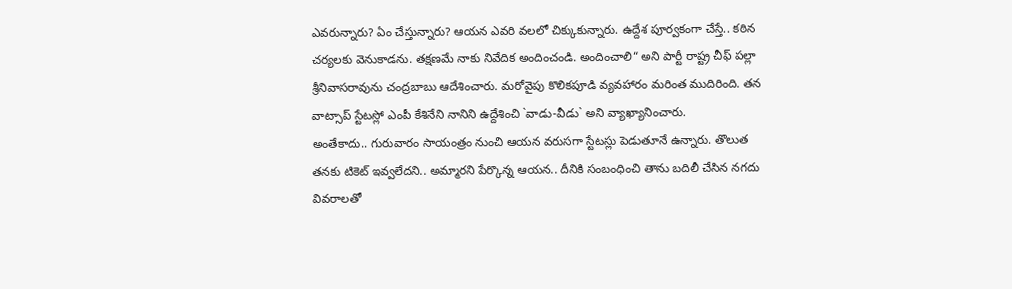ఎవరున్నారు? ఏం చేస్తున్నారు? ఆయన ఎవరి వలలో చిక్కుకున్నారు. ఉద్దేశ పూర్వకంగా చేస్తే.. కఠిన చర్యలకు వెనుకాడను. తక్షణమే నాకు నివేదిక అందించండి. అందించాలి“ అని పార్టీ రాష్ట్ర చీఫ్ పల్లా శ్రీనివాసరావును చంద్రబాబు ఆదేశించారు. మరోవైపు కొలికపూడి వ్యవహారం మరింత ముదిరింది. తన వాట్సాప్ స్టేటస్లో ఎంపీ కేశినేని నానిని ఉద్దేశించి `వాడు-వీడు` అని వ్యాఖ్యానించారు.
అంతేకాదు.. గురువారం సాయంత్రం నుంచి ఆయన వరుసగా స్టేటస్లు పెడుతూనే ఉన్నారు. తొలుత తనకు టికెట్ ఇవ్వలేదని.. అమ్మారని పేర్కొన్న ఆయన.. దీనికి సంబంధించి తాను బదిలీ చేసిన నగదు వివరాలతో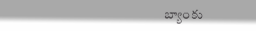బ్యాంకు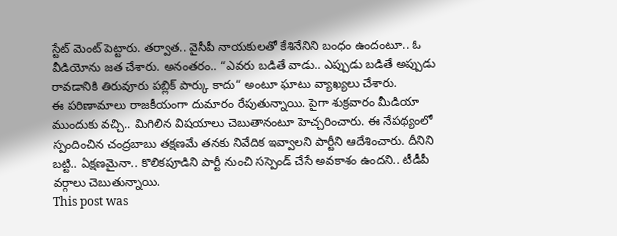స్టేట్ మెంట్ పెట్టారు. తర్వాత.. వైసీపీ నాయకులతో కేశినేనిని బంధం ఉందంటూ.. ఓ వీడియోను జత చేశారు. అనంతరం.. “ఎవరు బడితే వాడు.. ఎప్పుడు బడితే అప్పుడు రావడానికి తిరువూరు పబ్లిక్ పార్కు కాదు“ అంటూ ఘాటు వ్యాఖ్యలు చేశారు.
ఈ పరిణామాలు రాజకీయంగా దుమారం రేపుతున్నాయి. పైగా శుక్రవారం మీడియా ముందుకు వచ్చి.. మిగిలిన విషయాలు చెబుతానంటూ హెచ్చరించారు. ఈ నేపథ్యంలో స్పందించిన చంద్రబాబు తక్షణమే తనకు నివేదిక ఇవ్వాలని పార్టీని ఆదేశించారు. దీనిని బట్టి.. ఏక్షణమైనా.. కొలికపూడిని పార్టీ నుంచి సస్పెండ్ చేసే అవకాశం ఉందని.. టీడీపీ వర్గాలు చెబుతున్నాయి.
This post was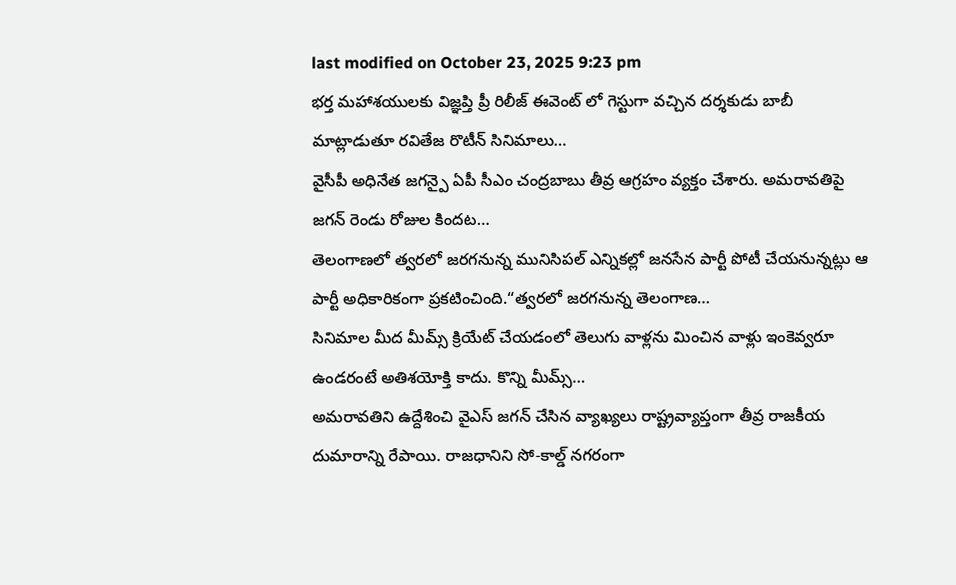last modified on October 23, 2025 9:23 pm
భర్త మహాశయులకు విజ్ఞప్తి ప్రీ రిలీజ్ ఈవెంట్ లో గెస్టుగా వచ్చిన దర్శకుడు బాబీ మాట్లాడుతూ రవితేజ రొటీన్ సినిమాలు…
వైసీపీ అధినేత జగన్పై ఏపీ సీఎం చంద్రబాబు తీవ్ర ఆగ్రహం వ్యక్తం చేశారు. అమరావతిపై జగన్ రెండు రోజుల కిందట…
తెలంగాణలో త్వరలో జరగనున్న మునిసిపల్ ఎన్నికల్లో జనసేన పార్టీ పోటీ చేయనున్నట్లు ఆ పార్టీ అధికారికంగా ప్రకటించింది.“త్వరలో జరగనున్న తెలంగాణ…
సినిమాల మీద మీమ్స్ క్రియేట్ చేయడంలో తెలుగు వాళ్లను మించిన వాళ్లు ఇంకెవ్వరూ ఉండరంటే అతిశయోక్తి కాదు. కొన్ని మీమ్స్…
అమరావతిని ఉద్దేశించి వైఎస్ జగన్ చేసిన వ్యాఖ్యలు రాష్ట్రవ్యాప్తంగా తీవ్ర రాజకీయ దుమారాన్ని రేపాయి. రాజధానిని సో-కాల్డ్ నగరంగా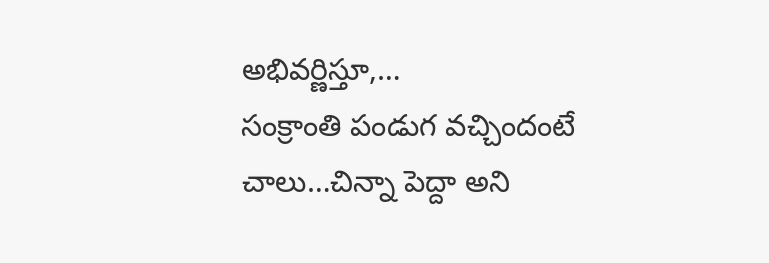అభివర్ణిస్తూ,…
సంక్రాంతి పండుగ వచ్చిందంటే చాలు…చిన్నా పెద్దా అని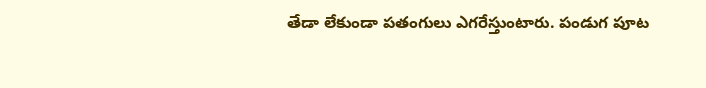తేడా లేకుండా పతంగులు ఎగరేస్తుంటారు. పండుగ పూట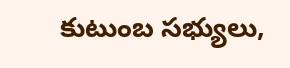కుటుంబ సభ్యులు,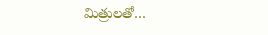మిత్రులతో…